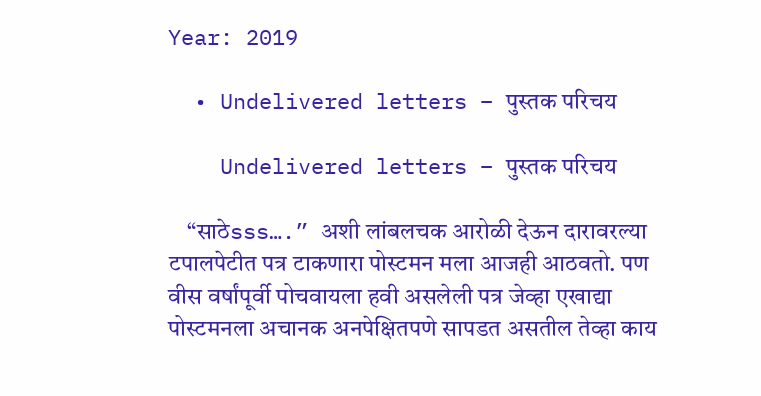Year: 2019

  • Undelivered letters – पुस्तक परिचय

    Undelivered letters – पुस्तक परिचय

    “साठेsss….” अशी लांबलचक आरोळी देऊन दारावरल्या टपालपेटीत पत्र टाकणारा पोस्टमन मला आजही आठवतो. पण वीस वर्षांपूर्वी पोचवायला हवी असलेली पत्र जेव्हा एखाद्या पोस्टमनला अचानक अनपेक्षितपणे सापडत असतील तेव्हा काय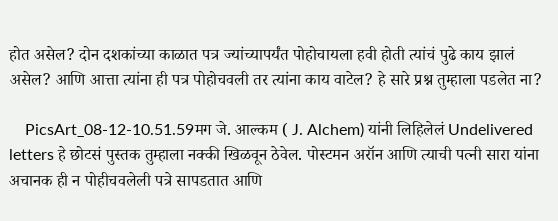होत असेल? दोन दशकांच्या काळात पत्र ज्यांच्यापर्यंत पोहोचायला हवी होती त्यांचं पुढे काय झालं असेल? आणि आत्ता त्यांना ही पत्र पोहोचवली तर त्यांना काय वाटेल? हे सारे प्रश्न तुम्हाला पडलेत ना?

    PicsArt_08-12-10.51.59मग जे. आल्कम ( J. Alchem) यांनी लिहिलेलं Undelivered letters हे छोटसं पुस्तक तुम्हाला नक्की खिळवून ठेवेल. पोस्टमन अरॉन आणि त्याची पत्नी सारा यांना अचानक ही न पोहीचवलेली पत्रे सापडतात आणि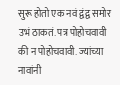सुरू होतो एक नवं द्वंद्व समोर उभं ठाकतं. पत्र पोहोचवावी की न पोहोचवावी. ज्यांच्या नावांनी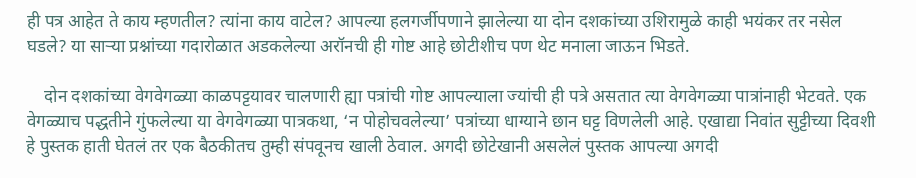ही पत्र आहेत ते काय म्हणतील? त्यांना काय वाटेल? आपल्या हलगर्जीपणाने झालेल्या या दोन दशकांच्या उशिरामुळे काही भयंकर तर नसेल घडले? या साऱ्या प्रश्नांच्या गदारोळात अडकलेल्या अरॉनची ही गोष्ट आहे छोटीशीच पण थेट मनाला जाऊन भिडते.

    दोन दशकांच्या वेगवेगळ्या काळपट्टयावर चालणारी ह्या पत्रांची गोष्ट आपल्याला ज्यांची ही पत्रे असतात त्या वेगवेगळ्या पात्रांनाही भेटवते. एक वेगळ्याच पद्धतीने गुंफलेल्या या वेगवेगळ्या पात्रकथा, ‘न पोहोचवलेल्या’ पत्रांच्या धाग्याने छान घट्ट विणलेली आहे. एखाद्या निवांत सुट्टीच्या दिवशी हे पुस्तक हाती घेतलं तर एक बैठकीतच तुम्ही संपवूनच खाली ठेवाल. अगदी छोटेखानी असलेलं पुस्तक आपल्या अगदी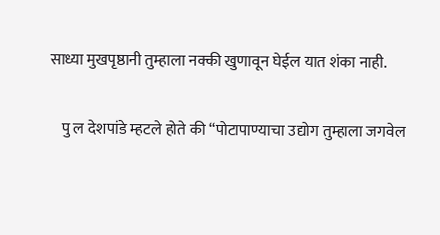साध्या मुखपृष्ठानी तुम्हाला नक्की खुणावून घेईल यात शंका नाही.

    पु ल देशपांडे म्हटले होते की “पोटापाण्याचा उद्योग तुम्हाला जगवेल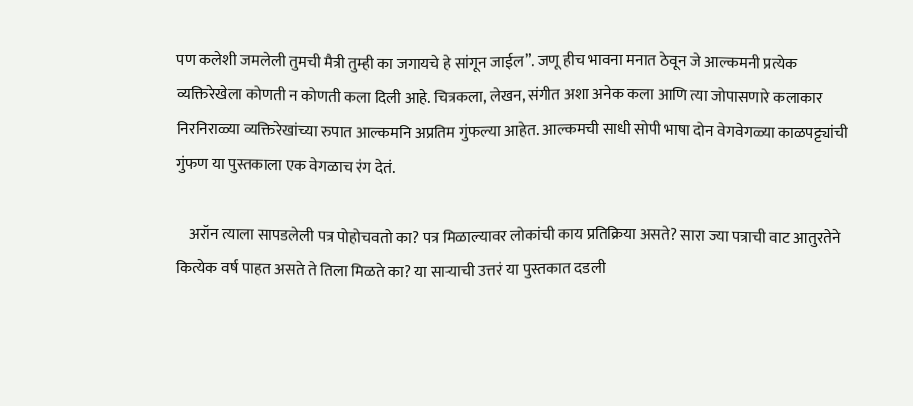पण कलेशी जमलेली तुमची मैत्री तुम्ही का जगायचे हे सांगून जाईल”. जणू हीच भावना मनात ठेवून जे आल्कमनी प्रत्येक व्यक्तिरेखेला कोणती न कोणती कला दिली आहे. चित्रकला, लेखन, संगीत अशा अनेक कला आणि त्या जोपासणारे कलाकार निरनिराळ्या व्यक्तिरेखांच्या रुपात आल्कमनि अप्रतिम गुंफल्या आहेत. आल्कमची साधी सोपी भाषा दोन वेगवेगळ्या काळपट्ट्यांची गुंफण या पुस्तकाला एक वेगळाच रंग देतं.

    अरॉन त्याला सापडलेली पत्र पोहोचवतो का? पत्र मिळाल्यावर लोकांची काय प्रतिक्रिया असते? सारा ज्या पत्राची वाट आतुरतेने कित्येक वर्ष पाहत असते ते तिला मिळते का? या साऱ्याची उत्तरं या पुस्तकात दडली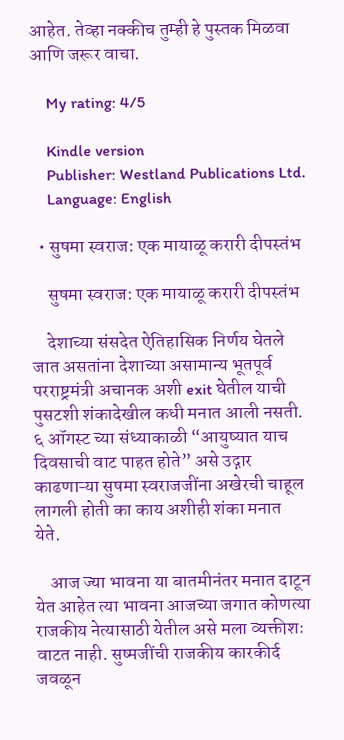आहेत. तेव्हा नक्कीच तुम्ही हे पुस्तक मिळवा आणि जरूर वाचा.

    My rating: 4/5

    Kindle version
    Publisher: Westland Publications Ltd.
    Language: English

  • सुषमा स्वराज: एक मायाळू करारी दीपस्तंभ

    सुषमा स्वराज: एक मायाळू करारी दीपस्तंभ

    देशाच्या संसदेत ऐतिहासिक निर्णय घेतले जात असतांना देशाच्या असामान्य भूतपूर्व परराष्ट्रमंत्री अचानक अशी exit घेतील याची पुसटशी शंकादेखील कधी मनात आली नसती. ६ ऑगस्ट च्या संध्याकाळी “आयुष्यात याच दिवसाची वाट पाहत होते” असे उद्गार काढणाऱ्या सुषमा स्वराजजींना अखेरची चाहूल लागली होती का काय अशीही शंका मनात येते.

    आज ज्या भावना या बातमीनंतर मनात दाटून येत आहेत त्या भावना आजच्या जगात कोणत्या राजकीय नेत्यासाठी येतील असे मला व्यक्तीशः वाटत नाही. सुष्मजींची राजकीय कारकीर्द जवळून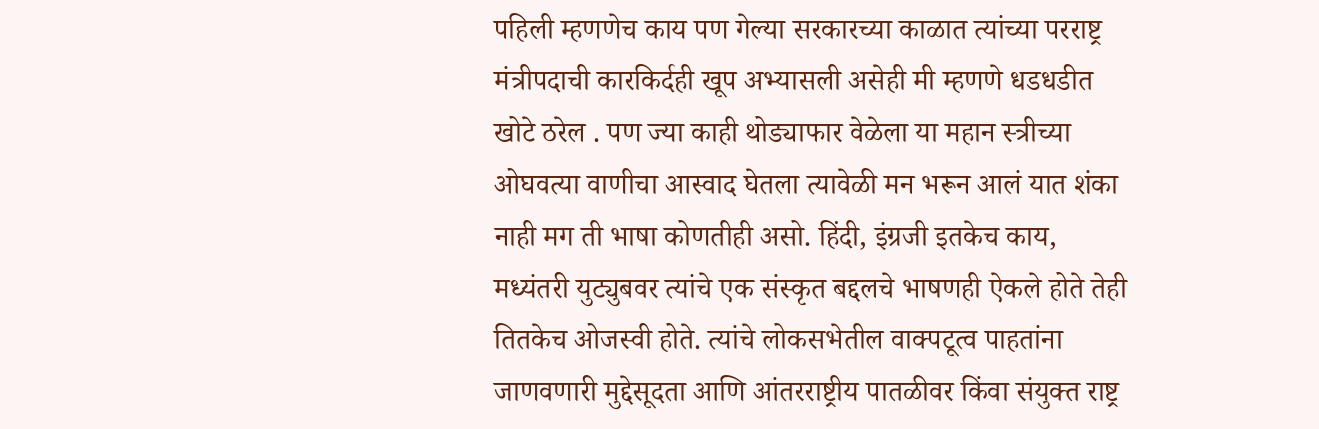पहिली म्हणणेच काय पण गेल्या सरकारच्या काळात त्यांच्या परराष्ट्र मंत्रीपदाची कारकिर्दही खूप अभ्यासली असेही मी म्हणणे धडधडीत खोटे ठरेल . पण ज्या काही थोड्याफार वेळेला या महान स्त्रीच्या ओघवत्या वाणीचा आस्वाद घेतला त्यावेळी मन भरून आलं यात शंका नाही मग ती भाषा कोणतीही असो. हिंदी, इंग्रजी इतकेच काय, मध्यंतरी युट्युबवर त्यांचे एक संस्कृत बद्दलचे भाषणही ऐकले होते तेही तितकेच ओजस्वी होते. त्यांचे लोकसभेतील वाक्पटूत्व पाहतांना जाणवणारी मुद्देसूदता आणि आंतरराष्ट्रीय पातळीवर किंवा संयुक्त राष्ट्र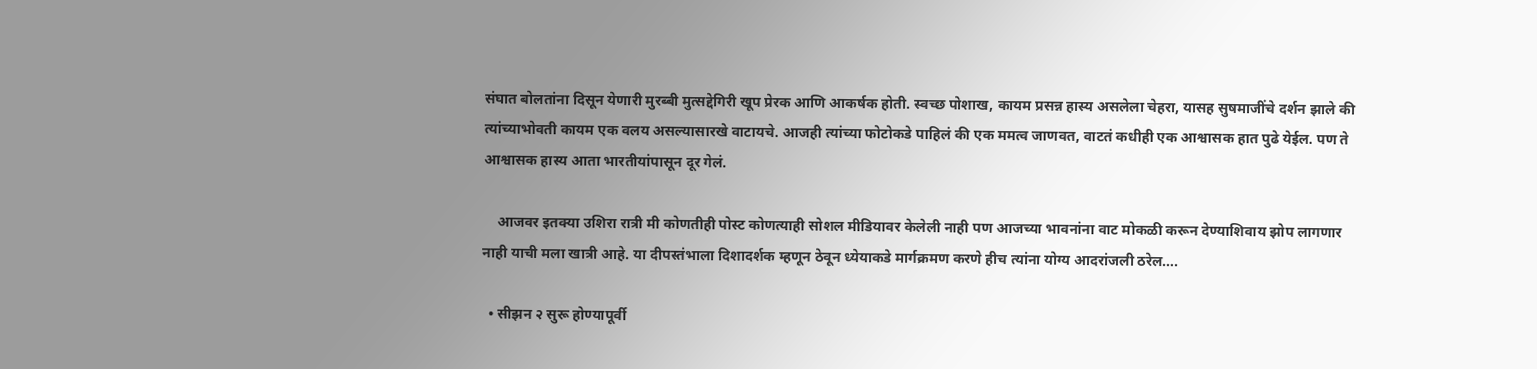संघात बोलतांना दिसून येणारी मुरब्बी मुत्सद्देगिरी खूप प्रेरक आणि आकर्षक होती. स्वच्छ पोशाख, कायम प्रसन्न हास्य असलेला चेहरा, यासह सुषमाजींचे दर्शन झाले की त्यांच्याभोवती कायम एक वलय असल्यासारखे वाटायचे. आजही त्यांच्या फोटोकडे पाहिलं की एक ममत्व जाणवत, वाटतं कधीही एक आश्वासक हात पुढे येईल. पण ते आश्वासक हास्य आता भारतीयांपासून दूर गेलं.

    आजवर इतक्या उशिरा रात्री मी कोणतीही पोस्ट कोणत्याही सोशल मीडियावर केलेली नाही पण आजच्या भावनांना वाट मोकळी करून देण्याशिवाय झोप लागणार नाही याची मला खात्री आहे. या दीपस्तंभाला दिशादर्शक म्हणून ठेवून ध्येयाकडे मार्गक्रमण करणे हीच त्यांना योग्य आदरांजली ठरेल….

  • सीझन २ सुरू होण्यापूर्वी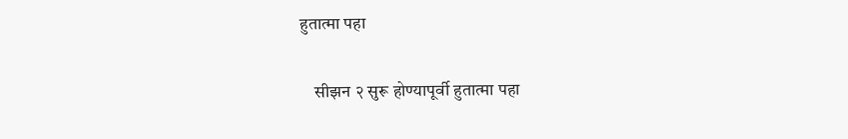हुतात्मा पहा

    सीझन २ सुरू होण्यापूर्वी हुतात्मा पहा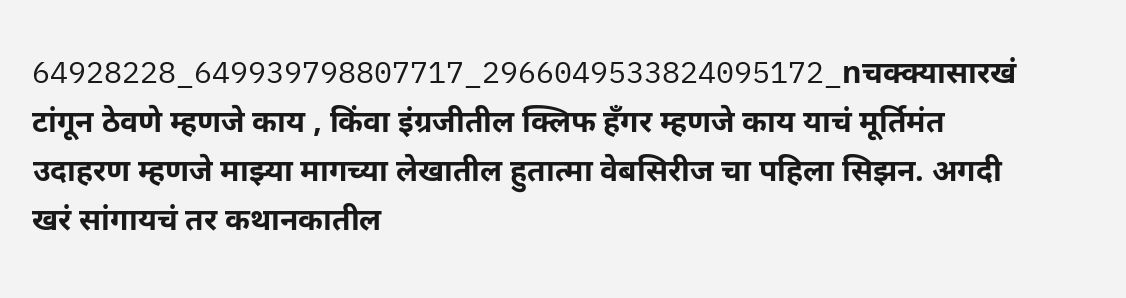64928228_649939798807717_2966049533824095172_nचक्क्यासारखं टांगून ठेवणे म्हणजे काय , किंवा इंग्रजीतील क्लिफ हँगर म्हणजे काय याचं मूर्तिमंत उदाहरण म्हणजे माझ्या मागच्या लेखातील हुतात्मा वेबसिरीज चा पहिला सिझन. अगदी खरं सांगायचं तर कथानकातील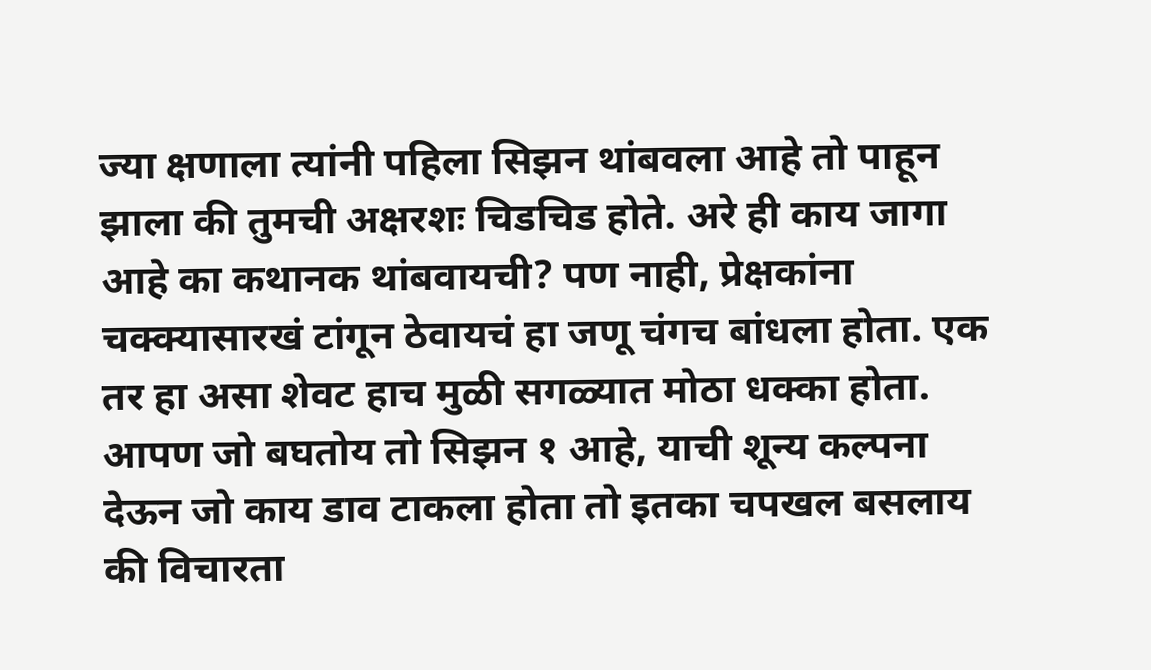ज्या क्षणाला त्यांनी पहिला सिझन थांबवला आहे तो पाहून झाला की तुमची अक्षरशः चिडचिड होते. अरे ही काय जागा आहे का कथानक थांबवायची? पण नाही, प्रेक्षकांना चक्क्यासारखं टांगून ठेवायचं हा जणू चंगच बांधला होता. एक तर हा असा शेवट हाच मुळी सगळ्यात मोठा धक्का होता. आपण जो बघतोय तो सिझन १ आहे, याची शून्य कल्पना देऊन जो काय डाव टाकला होता तो इतका चपखल बसलाय की विचारता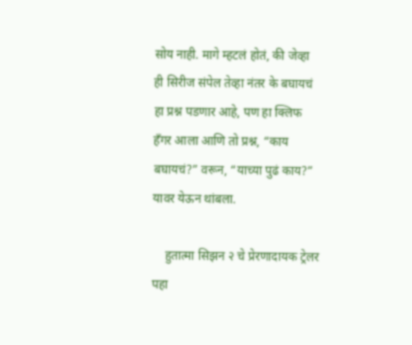सोय नाही. मागे म्हटलं होतं, की जेव्हा ही सिरीज संपेल तेव्हा नंतर के बघायचं हा प्रश्न पडणार आहे, पण हा क्लिफ हँगर आला आणि तो प्रश्न, “काय बघायचं?” वरून, “याच्या पुढं काय?” यावर येऊन थांबला.

    हुतात्मा सिझन २ चे प्रेरणादायक ट्रेलर पहा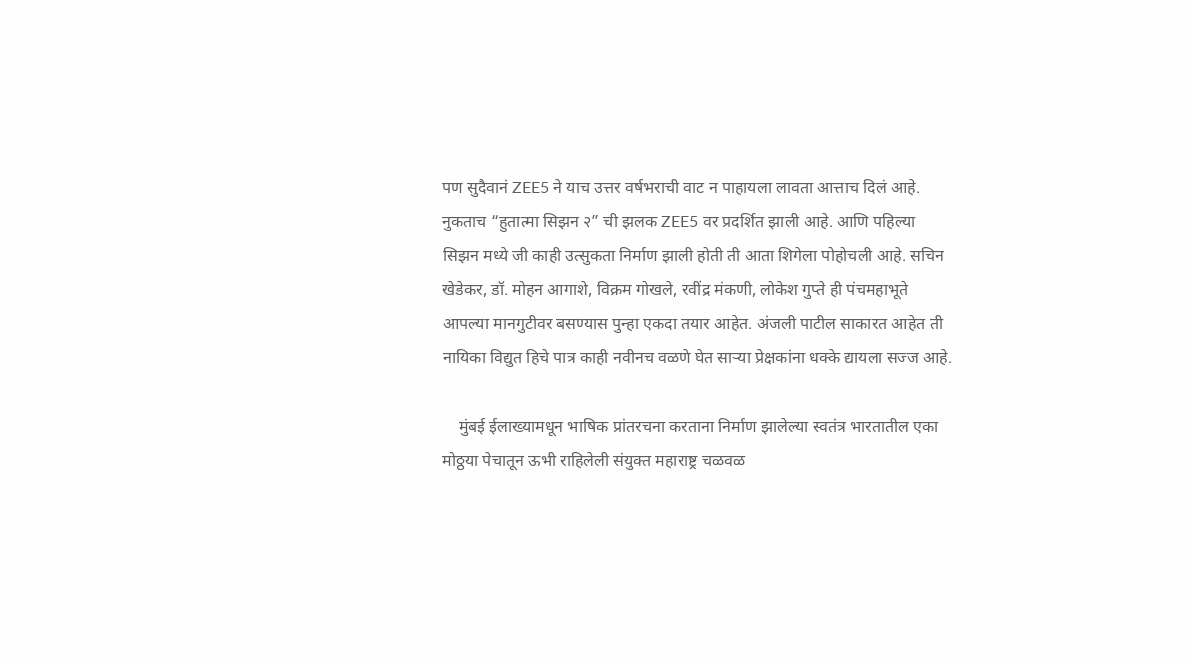पण सुदैवानं ZEE5 ने याच उत्तर वर्षभराची वाट न पाहायला लावता आत्ताच दिलं आहे. नुकताच “हुतात्मा सिझन २” ची झलक ZEE5 वर प्रदर्शित झाली आहे. आणि पहिल्या सिझन मध्ये जी काही उत्सुकता निर्माण झाली होती ती आता शिगेला पोहोचली आहे. सचिन खेडेकर, डॉ. मोहन आगाशे, विक्रम गोखले, रवींद्र मंकणी, लोकेश गुप्ते ही पंचमहाभूते आपल्या मानगुटीवर बसण्यास पुन्हा एकदा तयार आहेत. अंजली पाटील साकारत आहेत ती नायिका विद्युत हिचे पात्र काही नवीनच वळणे घेत साऱ्या प्रेक्षकांना धक्के द्यायला सज्ज आहे.

    मुंबई ईलाख्यामधून भाषिक प्रांतरचना करताना निर्माण झालेल्या स्वतंत्र भारतातील एका मोठ्ठया पेचातून ऊभी राहिलेली संयुक्त महाराष्ट्र चळवळ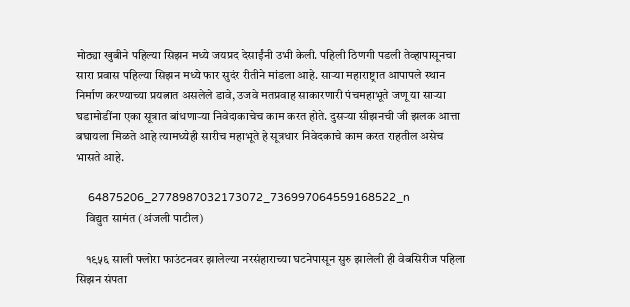मोठ्या खुबीने पहिल्या सिझन मध्ये जयप्रद देसाईंनी उभी केली. पहिली ठिणगी पडली तेव्हापासूनचा सारा प्रवास पहिल्या सिझन मध्ये फार सुदंर रीतीने मांडला आहे. साऱ्या महाराष्ट्रात आपापले स्थान निर्माण करण्याच्या प्रयत्नात असलेले डावे, उजवे मतप्रवाह साकारणारी पंचमहाभूते जणू या साऱ्या घडामोडींना एका सूत्रात बांधणाऱ्या निवेदाकाचेच काम करत होते. दुसऱ्या सीझनची जी झलक आत्ता बघायला मिळते आहे त्यामध्येही सारीच महाभूते हे सूत्रधार निवेदकाचे काम करत राहतील असेच भासते आहे.

    64875206_2778987032173072_736997064559168522_n
    विद्युत सामंत (अंजली पाटील)

    १९५६ साली फ्लोरा फाउंटनवर झालेल्या नरसंहाराच्या घटनेपासून सुरु झालेली ही वेबसिरीज पहिला सिझन संपता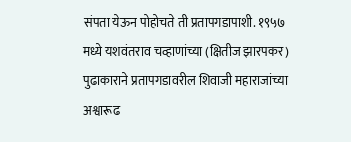संपता येऊन पोहोचते ती प्रतापगडापाशी. १९५७ मध्ये यशवंतराव चव्हाणांच्या (क्षितीज झारपकर) पुढाकाराने प्रतापगडावरील शिवाजी महाराजांच्या अश्वारूढ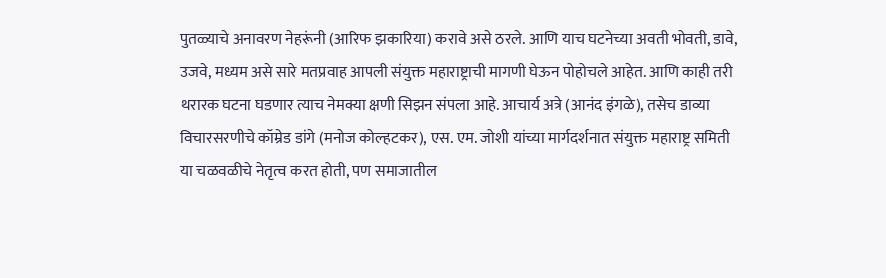पुतळ्याचे अनावरण नेहरूंनी (आरिफ झकारिया) करावे असे ठरले. आणि याच घटनेच्या अवती भोवती, डावे, उजवे, मध्यम असे सारे मतप्रवाह आपली संयुक्त महाराष्ट्राची मागणी घेऊन पोहोचले आहेत. आणि काही तरी थरारक घटना घडणार त्याच नेमक्या क्षणी सिझन संपला आहे. आचार्य अत्रे (आनंद इंगळे), तसेच डाव्या विचारसरणीचे कॉम्रेड डांगे (मनोज कोल्हटकर), एस. एम. जोशी यांच्या मार्गदर्शनात संयुक्त महाराष्ट्र समिती या चळवळीचे नेतृत्व करत होती, पण समाजातील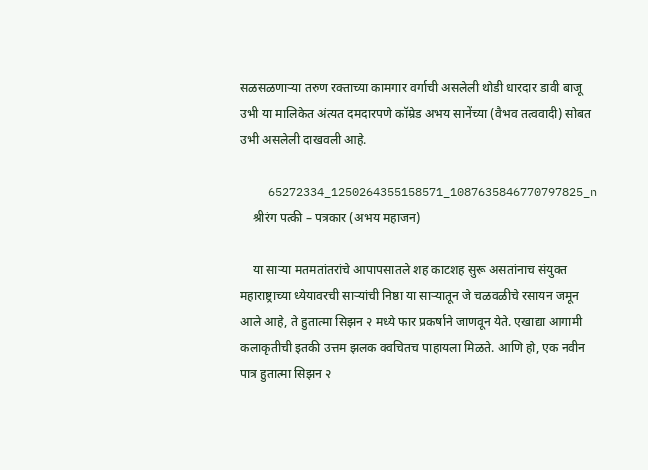सळसळणाऱ्या तरुण रक्ताच्या कामगार वर्गाची असलेली थोडी धारदार डावी बाजू उभी या मालिकेत अंत्यत दमदारपणे कॉम्रेड अभय सानेंच्या (वैभव तत्ववादी) सोबत उभी असलेली दाखवली आहे.

    65272334_1250264355158571_1087635846770797825_n
    श्रीरंग पत्की – पत्रकार (अभय महाजन)

    या साऱ्या मतमतांतरांचे आपापसातले शह काटशह सुरू असतांनाच संयुक्त महाराष्ट्राच्या ध्येयावरची साऱ्यांची निष्ठा या साऱ्यातून जे चळवळीचे रसायन जमून आले आहे, ते हुतात्मा सिझन २ मध्ये फार प्रकर्षाने जाणवून येते. एखाद्या आगामी कलाकृतीची इतकी उत्तम झलक क्वचितच पाहायला मिळते. आणि हो, एक नवीन पात्र हुतात्मा सिझन २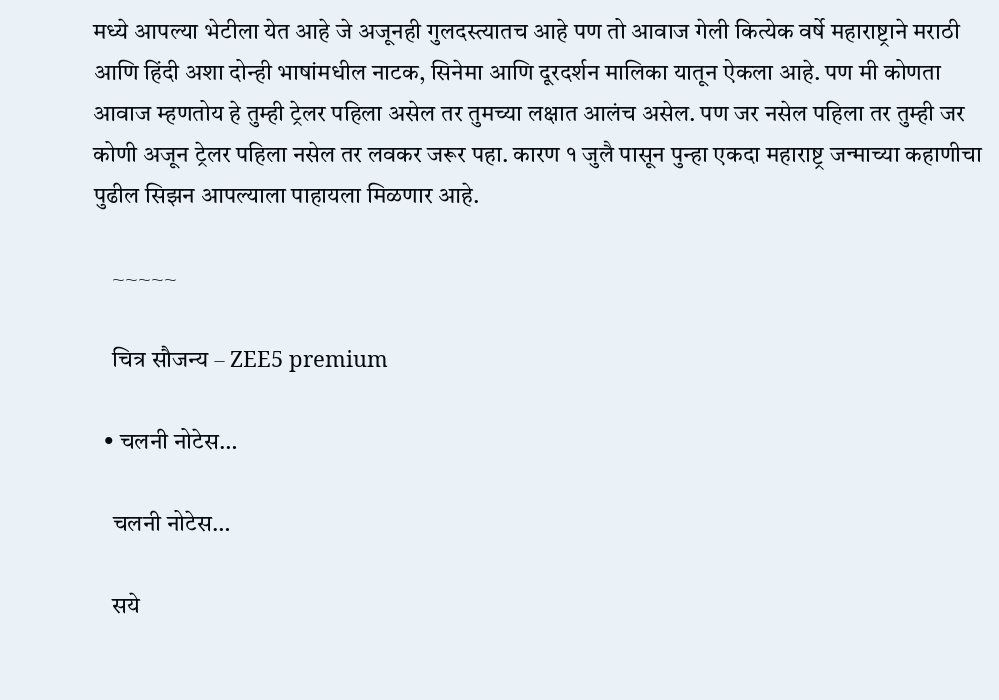मध्ये आपल्या भेटीला येत आहे जे अजूनही गुलदस्त्यातच आहे पण तो आवाज गेली कित्येक वर्षे महाराष्ट्राने मराठी आणि हिंदी अशा दोन्ही भाषांमधील नाटक, सिनेमा आणि दूरदर्शन मालिका यातून ऐकला आहे. पण मी कोणता आवाज म्हणतोय हे तुम्ही ट्रेलर पहिला असेल तर तुमच्या लक्षात आलंच असेल. पण जर नसेल पहिला तर तुम्ही जर कोणी अजून ट्रेलर पहिला नसेल तर लवकर जरूर पहा. कारण १ जुलै पासून पुन्हा एकदा महाराष्ट्र जन्माच्या कहाणीचा पुढील सिझन आपल्याला पाहायला मिळणार आहे.

    ~~~~~

    चित्र सौजन्य – ZEE5 premium

  • चलनी नोटेस…

    चलनी नोटेस…

    सये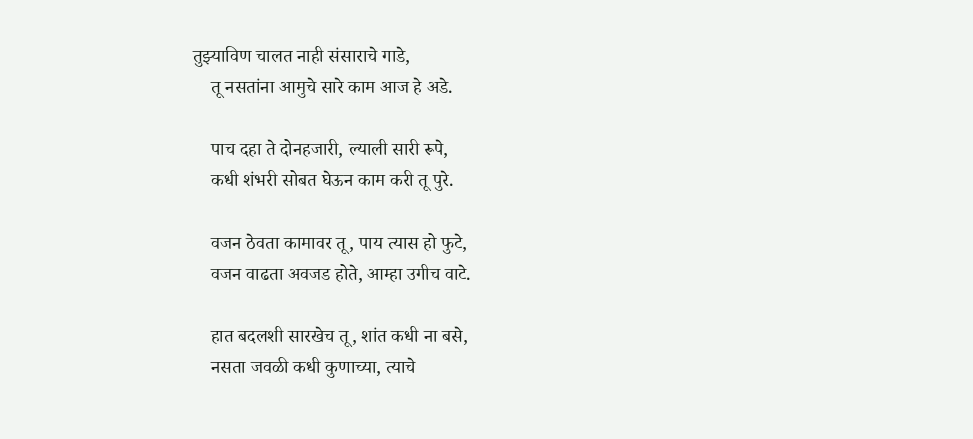तुझ्याविण चालत नाही संसाराचे गाडे,
    तू नसतांना आमुचे सारे काम आज हे अडे.

    पाच दहा ते दोनहजारी, ल्याली सारी रूपे,
    कधी शंभरी सोबत घेऊन काम करी तू पुरे.

    वजन ठेवता कामावर तू, पाय त्यास हो फुटे,
    वजन वाढता अवजड होते, आम्हा उगीच वाटे.

    हात बदलशी सारखेच तू, शांत कधी ना बसे,
    नसता जवळी कधी कुणाच्या, त्याचे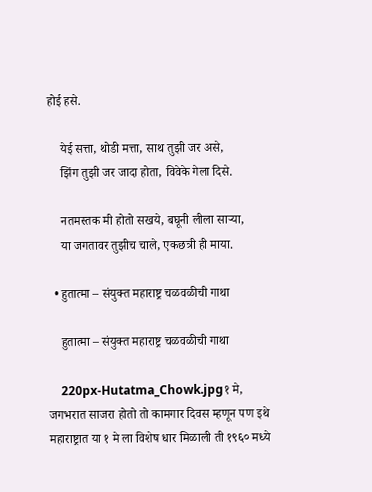होई हसे.

    येई सत्ता, थोडी मत्ता, साथ तुझी जर असे,
    झिंग तुझी जर जादा होता, विवेके गेला दिसे.

    नतमस्तक मी होतो सखये, बघूनी लीला साऱ्या,
    या जगतावर तुझीच चाले, एकछत्री ही माया.

  • हुतात्मा – संयुक्त महाराष्ट्र चळवळीची गाथा

    हुतात्मा – संयुक्त महाराष्ट्र चळवळीची गाथा

    220px-Hutatma_Chowk.jpg१ मे, जगभरात साजरा होतो तो कामगार दिवस म्हणून पण इथे महाराष्ट्रात या १ मे ला विशेष धार मिळाली ती १९६० मध्ये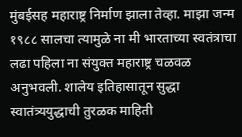मुंबईसह महाराष्ट्र निर्माण झाला तेव्हा. माझा जन्म १९८८ सालचा त्यामुळे ना मी भारताच्या स्वतंत्राचा लढा पहिला ना संयुक्त महाराष्ट्र चळवळ अनुभवली. शालेय इतिहासातून सुद्धा स्वातंत्र्ययुद्धाची तुरळक माहिती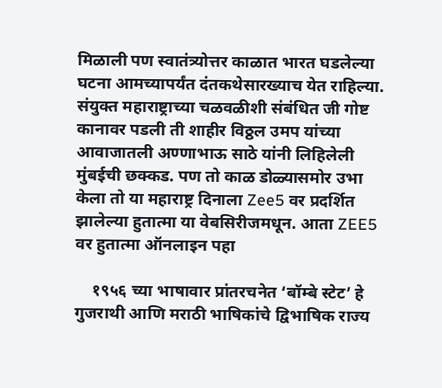मिळाली पण स्वातंत्र्योत्तर काळात भारत घडलेल्या घटना आमच्यापर्यंत दंतकथेसारख्याच येत राहिल्या. संयुक्त महाराष्ट्राच्या चळवळीशी संबंधित जी गोष्ट कानावर पडली ती शाहीर विठ्ठल उमप यांच्या आवाजातली अण्णाभाऊ साठे यांनी लिहिलेली मुंबईची छक्कड. पण तो काळ डोळ्यासमोर उभा केला तो या महाराष्ट्र दिनाला Zee5 वर प्रदर्शित झालेल्या हुतात्मा या वेबसिरीजमधून. आता ZEE5 वर हुतात्मा ऑनलाइन पहा

    १९५६ च्या भाषावार प्रांतरचनेत ‘बॉम्बे स्टेट’ हे गुजराथी आणि मराठी भाषिकांचे द्विभाषिक राज्य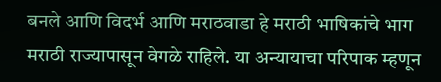बनले आणि विदर्भ आणि मराठवाडा हे मराठी भाषिकांचे भाग मराठी राज्यापासून वेगळे राहिले. या अन्यायाचा परिपाक म्हणून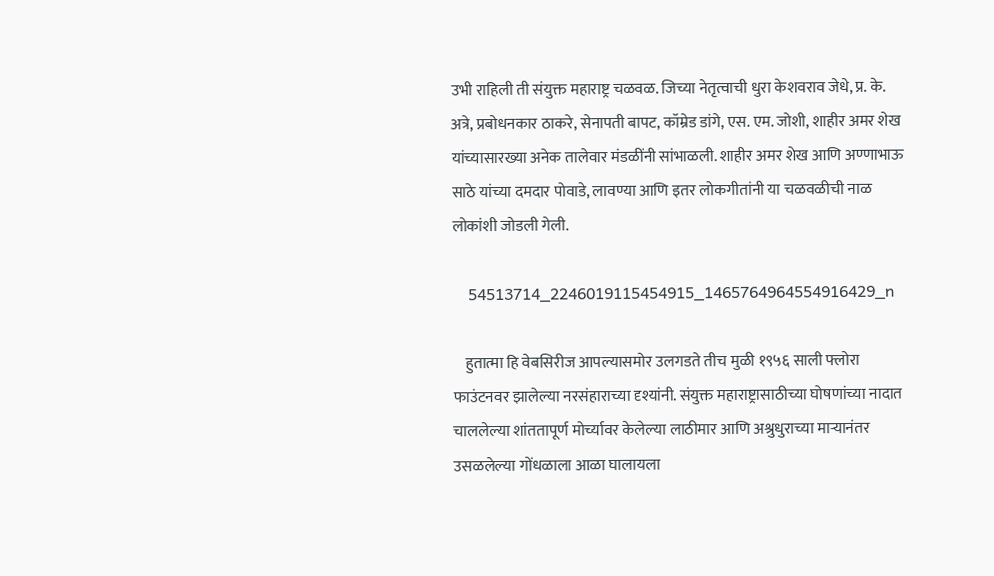उभी राहिली ती संयुक्त महाराष्ट्र चळवळ. जिच्या नेतृत्वाची धुरा केशवराव जेधे, प्र. के. अत्रे, प्रबोधनकार ठाकरे, सेनापती बापट, कॉम्रेड डांगे, एस. एम. जोशी, शाहीर अमर शेख यांच्यासारख्या अनेक तालेवार मंडळींनी सांभाळली. शाहीर अमर शेख आणि अण्णाभाऊ साठे यांच्या दमदार पोवाडे, लावण्या आणि इतर लोकगीतांनी या चळवळीची नाळ लोकांशी जोडली गेली.

    54513714_2246019115454915_1465764964554916429_n

    हुतात्मा हि वेबसिरीज आपल्यासमोर उलगडते तीच मुळी १९५६ साली फ्लोरा फाउंटनवर झालेल्या नरसंहाराच्या दृश्यांनी. संयुक्त महाराष्ट्रासाठीच्या घोषणांच्या नादात चाललेल्या शांततापूर्ण मोर्च्यावर केलेल्या लाठीमार आणि अश्रुधुराच्या माऱ्यानंतर उसळलेल्या गोंधळाला आळा घालायला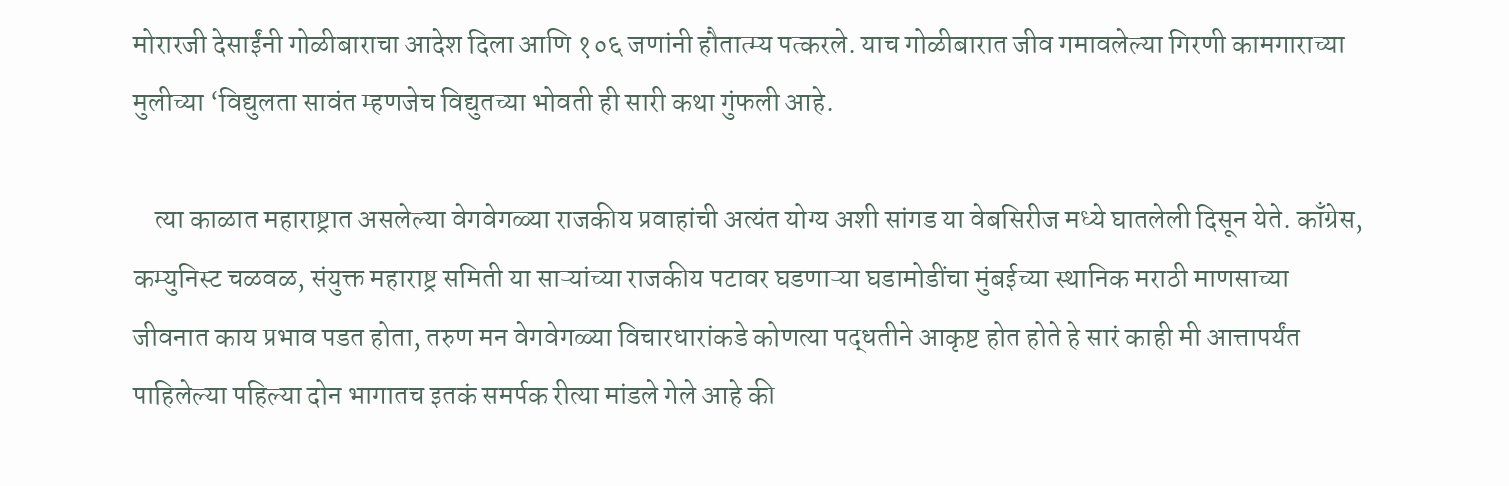मोरारजी देसाईंनी गोळीबाराचा आदेश दिला आणि १०६ जणांनी हौतात्म्य पत्करले. याच गोळीबारात जीव गमावलेल्या गिरणी कामगाराच्या मुलीच्या ‘विद्युलता सावंत म्हणजेच विद्युतच्या भोवती ही सारी कथा गुंफली आहे.

    त्या काळात महाराष्ट्रात असलेल्या वेगवेगळ्या राजकीय प्रवाहांची अत्यंत योग्य अशी सांगड या वेबसिरीज मध्ये घातलेली दिसून येते. काँग्रेस, कम्युनिस्ट चळवळ, संयुक्त महाराष्ट्र समिती या साऱ्यांच्या राजकीय पटावर घडणाऱ्या घडामोडींचा मुंबईच्या स्थानिक मराठी माणसाच्या जीवनात काय प्रभाव पडत होता, तरुण मन वेगवेगळ्या विचारधारांकडे कोणत्या पद्धतीने आकृष्ट होत होते हे सारं काही मी आत्तापर्यंत पाहिलेल्या पहिल्या दोन भागातच इतकं समर्पक रीत्या मांडले गेले आहे की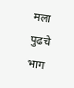मला पुढचे भाग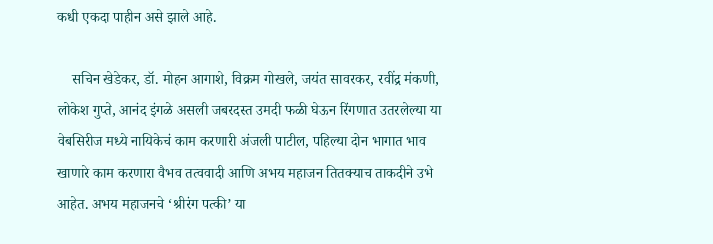कधी एकदा पाहीन असे झाले आहे.

    सचिन खेडेकर, डॉ. मोहन आगाशे, विक्रम गोखले, जयंत सावरकर, रवींद्र मंकणी, लोकेश गुप्ते, आनंद इंगळे असली जबरदस्त उमदी फळी घेऊन रिंगणात उतरलेल्या या वेबसिरीज मध्ये नायिकेचं काम करणारी अंजली पाटील, पहिल्या दोन भागात भाव खाणारे काम करणारा वैभव तत्ववादी आणि अभय महाजन तितक्याच ताकदीने उभे आहेत. अभय महाजनचे ‘श्रीरंग पत्की’ या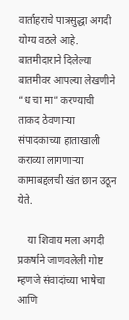वार्ताहराचे पात्रसुद्धा अगदी योग्य वठले आहे. बातमीदाराने दिलेल्या बातमीवर आपल्या लेखणीने “ध चा मा” करण्याची ताकद ठेवणाऱ्या संपादकाच्या हाताखाली कराव्या लागणाऱ्या कामाबद्दलची खंत छान उठून येते.

    या शिवाय मला अगदी प्रकर्षाने जाणवलेली गोष्ट म्हणजे संवादांच्या भाषेचा आणि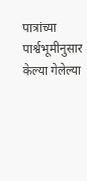पात्रांच्या पार्श्वभूमीनुसार केल्या गेलेल्या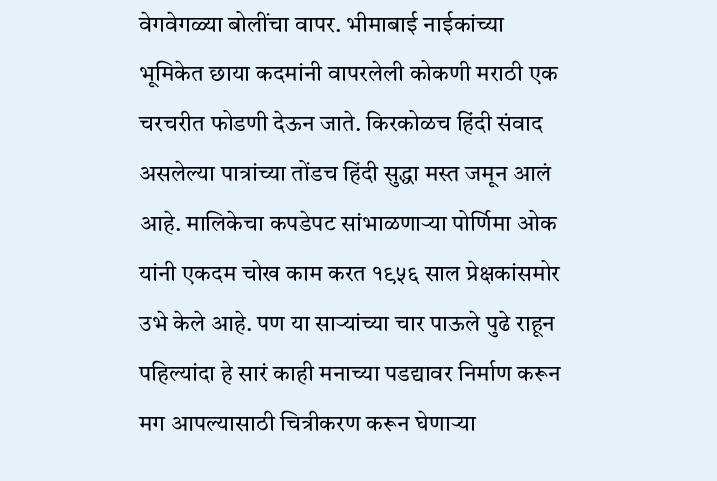वेगवेगळ्या बोलींचा वापर. भीमाबाई नाईकांच्या भूमिकेत छाया कदमांनी वापरलेली कोकणी मराठी एक चरचरीत फोडणी देऊन जाते. किरकोळच हिंदी संवाद असलेल्या पात्रांच्या तोंडच हिंदी सुद्धा मस्त जमून आलं आहे. मालिकेचा कपडेपट सांभाळणाऱ्या पोर्णिमा ओक यांनी एकदम चोख काम करत १९५६ साल प्रेक्षकांसमोर उभे केले आहे. पण या साऱ्यांच्या चार पाऊले पुढे राहून पहिल्यांदा हे सारं काही मनाच्या पडद्यावर निर्माण करून मग आपल्यासाठी चित्रीकरण करून घेणाऱ्या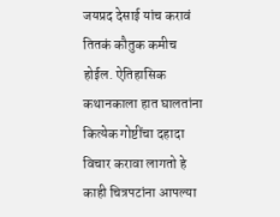जयप्रद देसाई यांच करावं तितकं कौतुक कमीच होईल. ऐतिहासिक कथानकाला हात घालतांना कित्येक गोष्टींचा दहादा विचार करावा लागतो हे काही चित्रपटांना आपल्या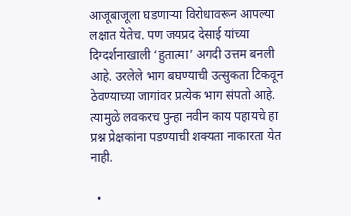आजूबाजूला घडणाऱ्या विरोधावरून आपल्या लक्षात येतेच. पण जयप्रद देसाई यांच्या दिग्दर्शनाखाली ‘हुतात्मा’ अगदी उत्तम बनली आहे. उरलेले भाग बघण्याची उत्सुकता टिकवून ठेवण्याच्या जागांवर प्रत्येक भाग संपतो आहे. त्यामुळे लवकरच पुन्हा नवीन काय पहायचे हा प्रश्न प्रेक्षकांना पडण्याची शक्यता नाकारता येत नाही.

  •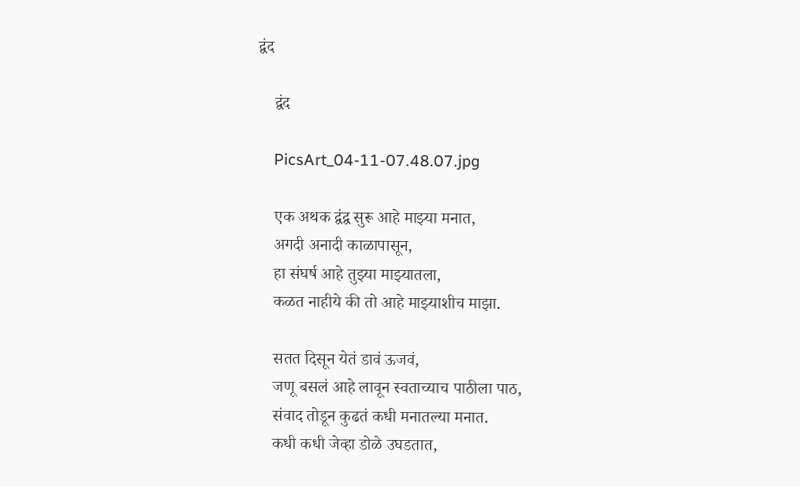द्वंद

    द्वंद

    PicsArt_04-11-07.48.07.jpg

    एक अथक द्वंद्व सुरू आहे माझ्या मनात,
    अगदी अनादी काळापासून,
    हा संघर्ष आहे तुझ्या माझ्यातला,
    कळत नाहीये की तो आहे माझ्याशीच माझा.

    सतत दिसून येतं डावं ऊजवं,
    जणू बसलं आहे लावून स्वताच्याच पाठीला पाठ,
    संवाद तोडून कुढतं कधी मनातल्या मनात.
    कधी कधी जेव्हा डोळे उघडतात,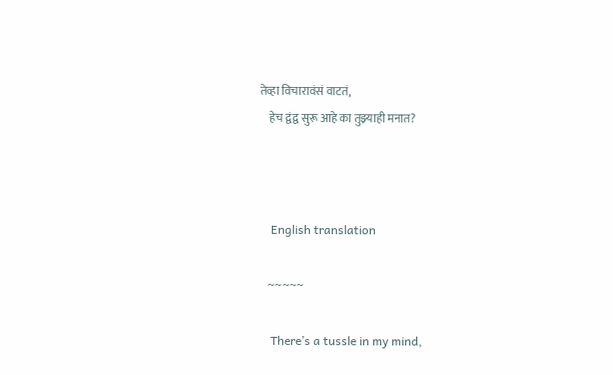तेव्हा विचारावंसं वाटतं,
    हेच द्वंद्व सुरू आहे का तुझ्याही मनात?



    English translation

    ~~~~~

    There’s a tussle in my mind,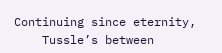Continuing since eternity,
    Tussle’s between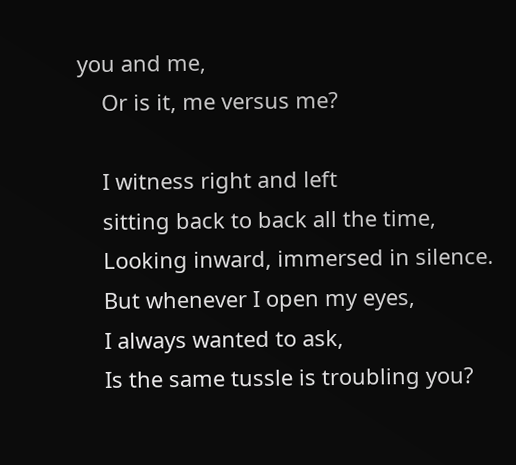you and me,
    Or is it, me versus me?

    I witness right and left
    sitting back to back all the time,
    Looking inward, immersed in silence.
    But whenever I open my eyes,
    I always wanted to ask,
    Is the same tussle is troubling you?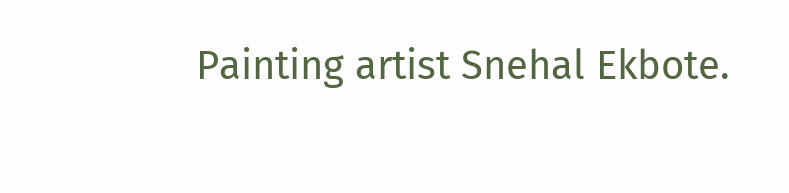Painting artist Snehal Ekbote.